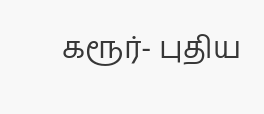கரூர்- புதிய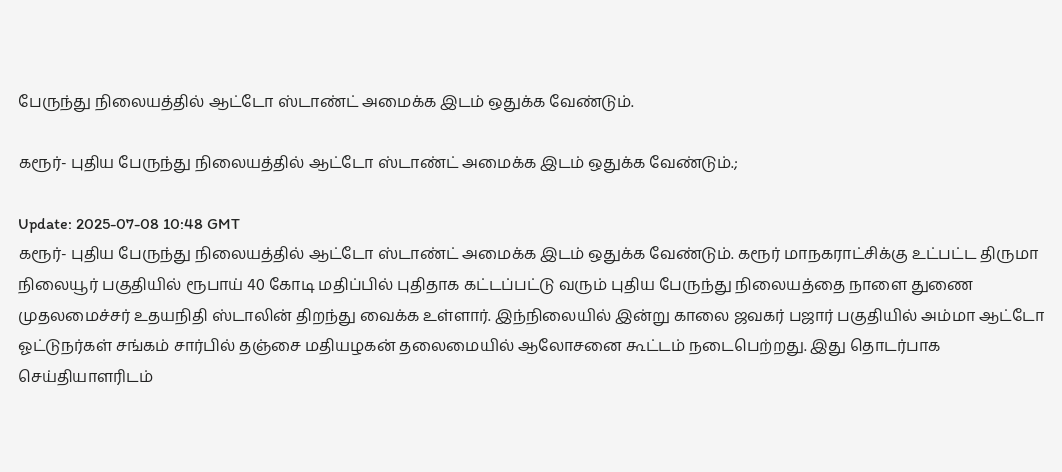பேருந்து நிலையத்தில் ஆட்டோ ஸ்டாண்ட் அமைக்க இடம் ஒதுக்க வேண்டும்.

கரூர்- புதிய பேருந்து நிலையத்தில் ஆட்டோ ஸ்டாண்ட் அமைக்க இடம் ஒதுக்க வேண்டும்.;

Update: 2025-07-08 10:48 GMT
கரூர்- புதிய பேருந்து நிலையத்தில் ஆட்டோ ஸ்டாண்ட் அமைக்க இடம் ஒதுக்க வேண்டும். கரூர் மாநகராட்சிக்கு உட்பட்ட திருமா நிலையூர் பகுதியில் ரூபாய் 40 கோடி மதிப்பில் புதிதாக கட்டப்பட்டு வரும் புதிய பேருந்து நிலையத்தை நாளை துணை முதலமைச்சர் உதயநிதி ஸ்டாலின் திறந்து வைக்க உள்ளார். இந்நிலையில் இன்று காலை ஜவகர் பஜார் பகுதியில் அம்மா ஆட்டோ ஓட்டுநர்கள் சங்கம் சார்பில் தஞ்சை மதியழகன் தலைமையில் ஆலோசனை கூட்டம் நடைபெற்றது. இது தொடர்பாக செய்தியாளரிடம்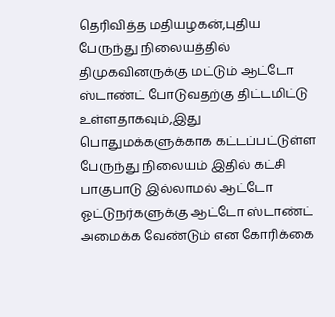தெரிவித்த மதியழகன்,புதிய பேருந்து நிலையத்தில் திமுகவினருக்கு மட்டும் ஆட்டோ ஸ்டாண்ட் போடுவதற்கு திட்டமிட்டு உள்ளதாகவும்,இது பொதுமக்களுக்காக கட்டப்பட்டுள்ள பேருந்து நிலையம் இதில் கட்சி பாகுபாடு இல்லாமல் ஆட்டோ ஓட்டுநர்களுக்கு ஆட்டோ ஸ்டாண்ட் அமைக்க வேண்டும் என கோரிக்கை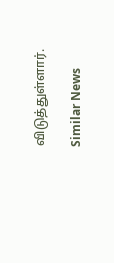விடுத்துள்ளார்.

Similar News